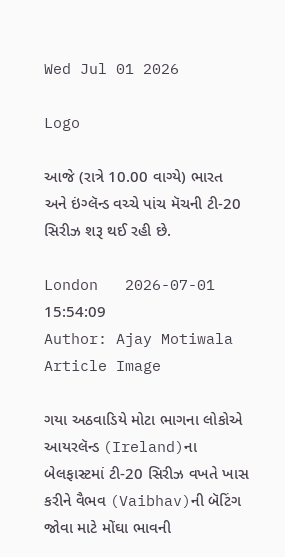Wed Jul 01 2026

Logo

આજે (રાત્રે 10.00 વાગ્યે) ભારત અને ઇંગ્લૅન્ડ વચ્ચે પાંચ મૅચની ટી-20 સિરીઝ શરૂ થઈ રહી છે.

London   2026-07-01 15:54:09
Author: Ajay Motiwala
Article Image

ગયા અઠવાડિયે મોટા ભાગના લોકોએ આયરલૅન્ડ (Ireland)ના બેલફાસ્ટમાં ટી-20 સિરીઝ વખતે ખાસ કરીને વૈભવ (Vaibhav)ની બૅટિંગ જોવા માટે મોંઘા ભાવની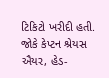ટિકિટો ખરીદી હતી. જોકે કેપ્ટન શ્રેયસ ઐયર, હેડ-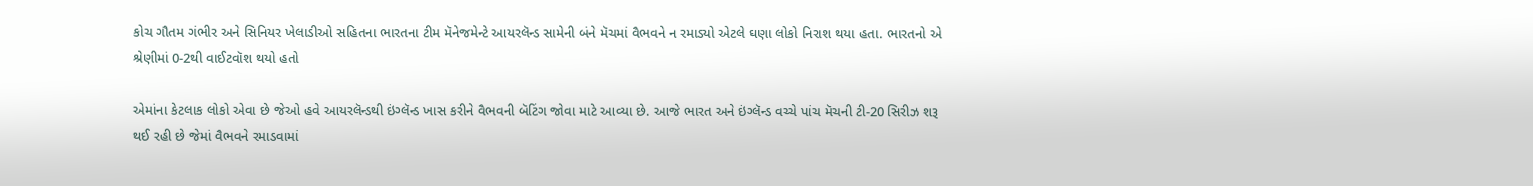કોચ ગૌતમ ગંભીર અને સિનિયર ખેલાડીઓ સહિતના ભારતના ટીમ મૅનેજમેન્ટે આયરલૅન્ડ સામેની બંને મૅચમાં વૈભવને ન રમાડ્યો એટલે ઘણા લોકો નિરાશ થયા હતા. ભારતનો એ શ્રેણીમાં 0-2થી વાઈટવૉશ થયો હતો

એમાંના કેટલાક લોકો એવા છે જેઓ હવે આયરલૅન્ડથી ઇંગ્લૅન્ડ ખાસ કરીને વૈભવની બૅટિંગ જોવા માટે આવ્યા છે. આજે ભારત અને ઇંગ્લૅન્ડ વચ્ચે પાંચ મૅચની ટી-20 સિરીઝ શરૂ થઈ રહી છે જેમાં વૈભવને રમાડવામાં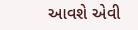આવશે એવી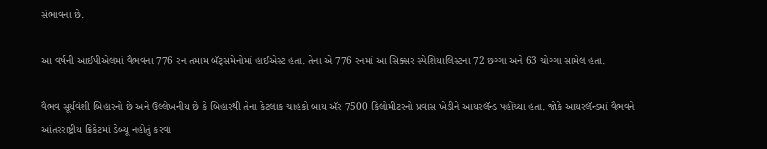સંભાવના છે.

આ વર્ષની આઈપીએલમાં વૈભવના 776 રન તમામ બૅટ્સમેનોમાં હાઈએસ્ટ હતા. તેના એ 776 રનમાં આ સિક્સર સ્પેશિયાલિસ્ટના 72 છગ્ગા અને 63 ચોગ્ગા સામેલ હતા.

વૈભવ સૂર્યવંશી બિહારનો છે અને ઉલ્લેખનીય છે કે બિહારથી તેના કેટલાક ચાહકો બાય ઍર 7500 કિલોમીટરનો પ્રવાસ ખેડીને આયરલૅન્ડ પહોંચ્યા હતા. જોકે આયરલૅન્ડમાં વૈભવને આંતરરાષ્ટ્રીય ક્રિકેટમાં ડેબ્યૂ નહોતું કરવા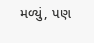મળ્યું, પણ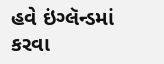હવે ઇંગ્લૅન્ડમાં કરવા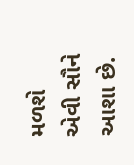મળશે એવી સૌને આશા છે.